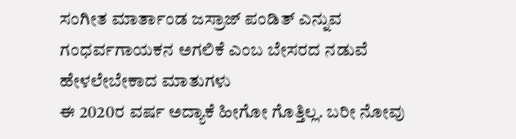ಸಂಗೀತ ಮಾರ್ತಾಂಡ ಜಸ್ರಾಜ್ ಪಂಡಿತ್ ಎನ್ನುವ ಗಂಧರ್ವಗಾಯಕನ ಅಗಲಿಕೆ ಎಂಬ ಬೇಸರದ ನಡುವೆ ಹೇಳಲೇಬೇಕಾದ ಮಾತುಗಳು
ಈ 2020ರ ವರ್ಷ ಅದ್ಯಾಕೆ ಹೀಗೋ ಗೊತ್ತಿಲ್ಲ. ಬರೀ ನೋವು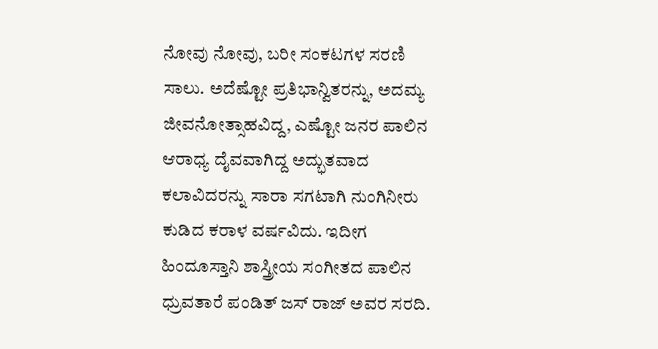ನೋವು ನೋವು, ಬರೀ ಸಂಕಟಗಳ ಸರಣಿ ಸಾಲು. ಅದೆಷ್ಟೋ ಪ್ರತಿಭಾನ್ವಿತರನ್ನು, ಅದಮ್ಯ ಜೀವನೋತ್ಸಾಹವಿದ್ದ, ಎಷ್ಟೋ ಜನರ ಪಾಲಿನ ಆರಾಧ್ಯ ದೈವವಾಗಿದ್ದ ಅದ್ಭುತವಾದ ಕಲಾವಿದರನ್ನು ಸಾರಾ ಸಗಟಾಗಿ ನುಂಗಿನೀರು ಕುಡಿದ ಕರಾಳ ವರ್ಷವಿದು. ಇದೀಗ ಹಿಂದೂಸ್ತಾನಿ ಶಾಸ್ತ್ರೀಯ ಸಂಗೀತದ ಪಾಲಿನ ಧ್ರುವತಾರೆ ಪಂಡಿತ್ ಜಸ್ ರಾಜ್ ಅವರ ಸರದಿ.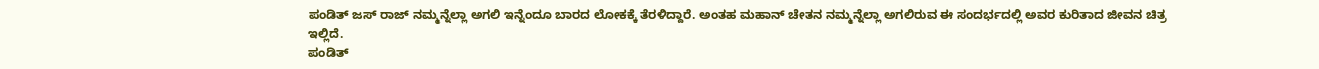ಪಂಡಿತ್ ಜಸ್ ರಾಜ್ ನಮ್ಮನ್ನೆಲ್ಲಾ ಅಗಲಿ ಇನ್ನೆಂದೂ ಬಾರದ ಲೋಕಕ್ಕೆ ತೆರಳಿದ್ದಾರೆ. ಅಂತಹ ಮಹಾನ್ ಚೇತನ ನಮ್ಮನ್ನೆಲ್ಲಾ ಅಗಲಿರುವ ಈ ಸಂದರ್ಭದಲ್ಲಿ ಅವರ ಕುರಿತಾದ ಜೀವನ ಚಿತ್ರ ಇಲ್ಲಿದೆ.
ಪಂಡಿತ್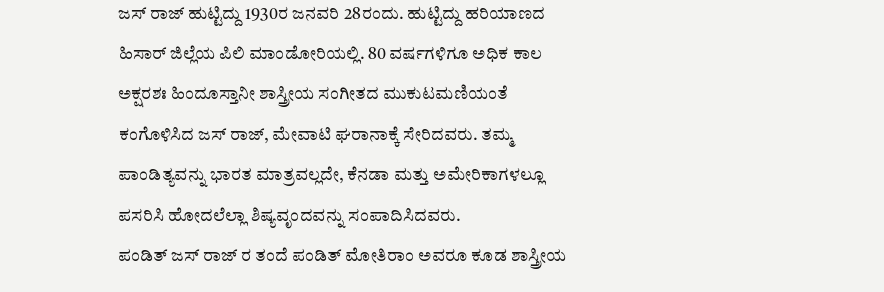ಜಸ್ ರಾಜ್ ಹುಟ್ಟಿದ್ದು 1930ರ ಜನವರಿ 28ರಂದು. ಹುಟ್ಟಿದ್ದು ಹರಿಯಾಣದ ಹಿಸಾರ್ ಜಿಲ್ಲೆಯ ಪಿಲಿ ಮಾಂಡೋರಿಯಲ್ಲಿ. 80 ವರ್ಷಗಳಿಗೂ ಅಧಿಕ ಕಾಲ ಅಕ್ಷರಶಃ ಹಿಂದೂಸ್ತಾನೀ ಶಾಸ್ತ್ರೀಯ ಸಂಗೀತದ ಮುಕುಟಮಣಿಯಂತೆ ಕಂಗೊಳಿಸಿದ ಜಸ್ ರಾಜ್, ಮೇವಾಟಿ ಘರಾನಾಕ್ಕೆ ಸೇರಿದವರು. ತಮ್ಮ ಪಾಂಡಿತ್ಯವನ್ನು ಭಾರತ ಮಾತ್ರವಲ್ಲದೇ, ಕೆನಡಾ ಮತ್ತು ಅಮೇರಿಕಾಗಳಲ್ಲೂ ಪಸರಿಸಿ ಹೋದಲೆಲ್ಲಾ ಶಿಷ್ಯವೃಂದವನ್ನು ಸಂಪಾದಿಸಿದವರು.
ಪಂಡಿತ್ ಜಸ್ ರಾಜ್ ರ ತಂದೆ ಪಂಡಿತ್ ಮೋತಿರಾಂ ಅವರೂ ಕೂಡ ಶಾಸ್ತ್ರೀಯ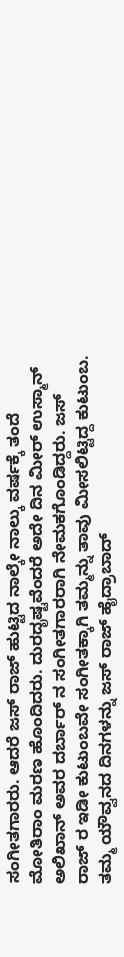ಸಂಗೀತಗಾರರು. ಆದರೆ ಜಸ್ ರಾಜ್ ಹುಟ್ಟಿದ ನಾಲ್ಕೇ ನಾಲ್ಕು ವರ್ಷಕ್ಕೆ ತಂದೆ ಮೋತಿರಾಂ ಮರಣ ಹೊಂದಿದರು. ದುರದೃಷ್ಟವೆಂದರೆ ಅದೇ ದಿನ ಮೀರ್ ಉಸ್ಮಾನ್ ಅಲಿಖಾನ್ ಅವರ ದರ್ಬಾರ್ ನ ಸಂಗೀತಗಾರರಾಗಿ ನೇಮಕಗೊಂಡಿದ್ದರು. ಜಸ್ ರಾಜ್ ರ ಇಡೀ ಕುಟುಂಬವೇ ಸಂಗೀತಕ್ಕಾಗಿ ತಮ್ಮನ್ನು ತಾವು ಮೀಸಲಿಟ್ಟಿದ್ದ ಕುಟುಂಬ.
ತಮ್ಮ ಯೌವ್ವನದ ದಿನಗಳನ್ನು ಜಸ್ ರಾಜ್ ಹೈದ್ರಾಬಾದ್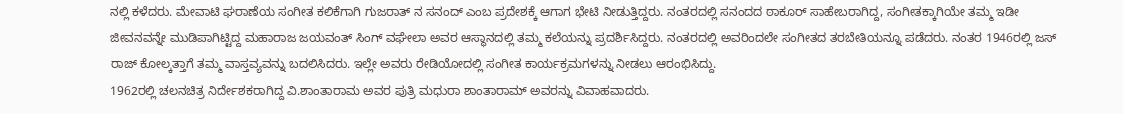ನಲ್ಲಿ ಕಳೆದರು. ಮೇವಾಟಿ ಘರಾಣೆಯ ಸಂಗೀತ ಕಲಿಕೆಗಾಗಿ ಗುಜರಾತ್ ನ ಸನಂದ್ ಎಂಬ ಪ್ರದೇಶಕ್ಕೆ ಆಗಾಗ ಭೇಟಿ ನೀಡುತ್ತಿದ್ದರು. ನಂತರದಲ್ಲಿ ಸನಂದದ ಠಾಕೂರ್ ಸಾಹೇಬರಾಗಿದ್ದ, ಸಂಗೀತಕ್ಕಾಗಿಯೇ ತಮ್ಮ ಇಡೀ ಜೀವನವನ್ನೇ ಮುಡಿಪಾಗಿಟ್ಟಿದ್ದ ಮಹಾರಾಜ ಜಯವಂತ್ ಸಿಂಗ್ ವಘೇಲಾ ಅವರ ಆಸ್ಥಾನದಲ್ಲಿ ತಮ್ಮ ಕಲೆಯನ್ನು ಪ್ರದರ್ಶಿಸಿದ್ದರು. ನಂತರದಲ್ಲಿ ಅವರಿಂದಲೇ ಸಂಗೀತದ ತರಬೇತಿಯನ್ನೂ ಪಡೆದರು. ನಂತರ 1946ರಲ್ಲಿ ಜಸ್ ರಾಜ್ ಕೋಲ್ಕತ್ತಾಗೆ ತಮ್ಮ ವಾಸ್ತವ್ಯವನ್ನು ಬದಲಿಸಿದರು. ಇಲ್ಲೇ ಅವರು ರೇಡಿಯೋದಲ್ಲಿ ಸಂಗೀತ ಕಾರ್ಯಕ್ರಮಗಳನ್ನು ನೀಡಲು ಆರಂಭಿಸಿದ್ದು.
1962ರಲ್ಲಿ ಚಲನಚಿತ್ರ ನಿರ್ದೇಶಕರಾಗಿದ್ದ ವಿ.ಶಾಂತಾರಾಮ ಅವರ ಪುತ್ರಿ ಮಧುರಾ ಶಾಂತಾರಾಮ್ ಅವರನ್ನು ವಿವಾಹವಾದರು.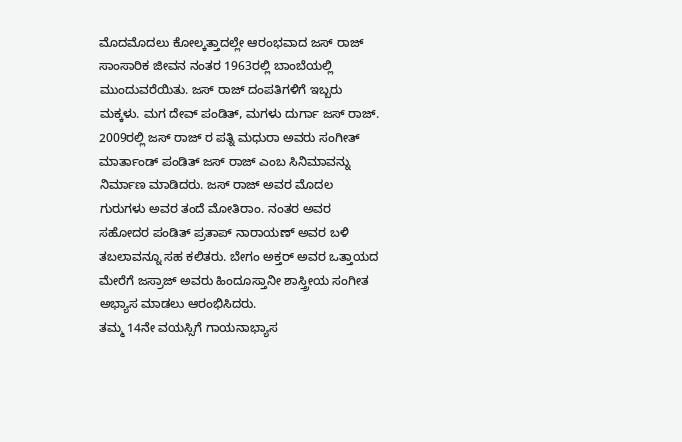ಮೊದಮೊದಲು ಕೋಲ್ಕತ್ತಾದಲ್ಲೇ ಆರಂಭವಾದ ಜಸ್ ರಾಜ್ ಸಾಂಸಾರಿಕ ಜೀವನ ನಂತರ 1963ರಲ್ಲಿ ಬಾಂಬೆಯಲ್ಲಿ ಮುಂದುವರೆಯಿತು. ಜಸ್ ರಾಜ್ ದಂಪತಿಗಳಿಗೆ ಇಬ್ಬರು ಮಕ್ಕಳು. ಮಗ ದೇವ್ ಪಂಡಿತ್, ಮಗಳು ದುರ್ಗಾ ಜಸ್ ರಾಜ್. 2009ರಲ್ಲಿ ಜಸ್ ರಾಜ್ ರ ಪತ್ನಿ ಮಧುರಾ ಅವರು ಸಂಗೀತ್ ಮಾರ್ತಾಂಡ್ ಪಂಡಿತ್ ಜಸ್ ರಾಜ್ ಎಂಬ ಸಿನಿಮಾವನ್ನು ನಿರ್ಮಾಣ ಮಾಡಿದರು. ಜಸ್ ರಾಜ್ ಅವರ ಮೊದಲ ಗುರುಗಳು ಅವರ ತಂದೆ ಮೋತಿರಾಂ. ನಂತರ ಅವರ ಸಹೋದರ ಪಂಡಿತ್ ಪ್ರತಾಪ್ ನಾರಾಯಣ್ ಅವರ ಬಳಿ ತಬಲಾವನ್ನೂ ಸಹ ಕಲಿತರು. ಬೇಗಂ ಅಕ್ತರ್ ಅವರ ಒತ್ತಾಯದ ಮೇರೆಗೆ ಜಸ್ರಾಜ್ ಅವರು ಹಿಂದೂಸ್ತಾನೀ ಶಾಸ್ತ್ರೀಯ ಸಂಗೀತ ಅಭ್ಯಾಸ ಮಾಡಲು ಆರಂಭಿಸಿದರು.
ತಮ್ಮ 14ನೇ ವಯಸ್ಸಿಗೆ ಗಾಯನಾಭ್ಯಾಸ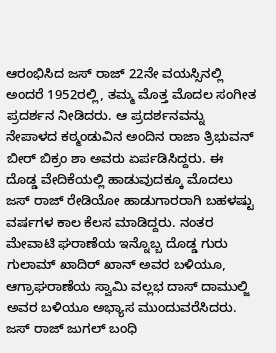ಆರಂಭಿಸಿದ ಜಸ್ ರಾಜ್ 22ನೇ ವಯಸ್ಸಿನಲ್ಲಿ ಅಂದರೆ 1952ರಲ್ಲಿ, ತಮ್ಮ ಮೊತ್ತ ಮೊದಲ ಸಂಗೀತ ಪ್ರದರ್ಶನ ನೀಡಿದರು. ಆ ಪ್ರದರ್ಶನವನ್ನು ನೇಪಾಳದ ಕಠ್ಮಂಡುವಿನ ಅಂದಿನ ರಾಜಾ ತ್ರಿಭುವನ್ ಬೀರ್ ಬಿಕ್ರಂ ಶಾ ಅವರು ಏರ್ಪಡಿಸಿದ್ದರು. ಈ ದೊಡ್ಡ ವೇದಿಕೆಯಲ್ಲಿ ಹಾಡುವುದಕ್ಕೂ ಮೊದಲು ಜಸ್ ರಾಜ್ ರೇಡಿಯೋ ಹಾಡುಗಾರರಾಗಿ ಬಹಳಷ್ಟು ವರ್ಷಗಳ ಕಾಲ ಕೆಲಸ ಮಾಡಿದ್ದರು. ನಂತರ ಮೇವಾಟಿ ಘರಾಣೆಯ ಇನ್ನೊಬ್ಬ ದೊಡ್ಡ ಗುರು ಗುಲಾಮ್ ಖಾದಿರ್ ಖಾನ್ ಅವರ ಬಳಿಯೂ, ಆಗ್ರಾಘರಾಣೆಯ ಸ್ವಾಮಿ ವಲ್ಲಭ ದಾಸ್ ದಾಮುಲ್ಜಿ ಅವರ ಬಳಿಯೂ ಅಭ್ಯಾಸ ಮುಂದುವರೆಸಿದರು.
ಜಸ್ ರಾಜ್ ಜುಗಲ್ ಬಂಧಿ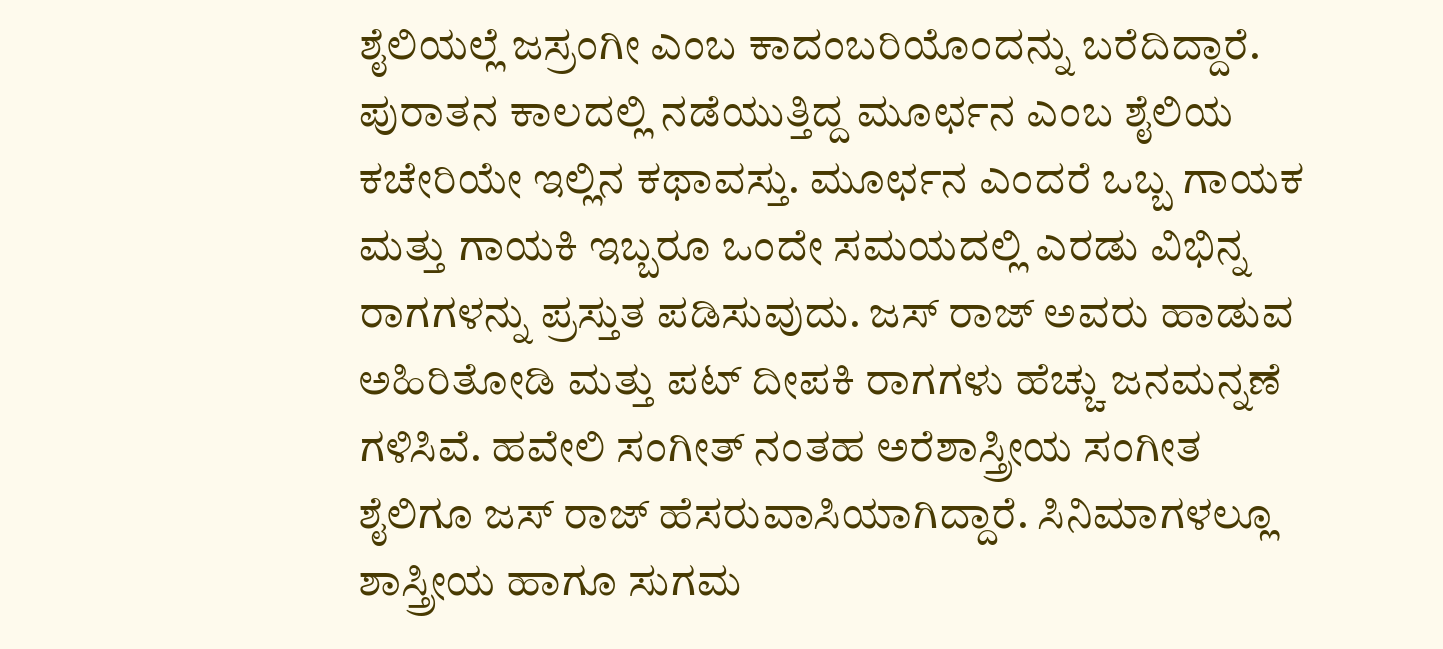ಶೈಲಿಯಲ್ಲೆ ಜಸ್ರಂಗೀ ಎಂಬ ಕಾದಂಬರಿಯೊಂದನ್ನು ಬರೆದಿದ್ದಾರೆ. ಪುರಾತನ ಕಾಲದಲ್ಲಿ ನಡೆಯುತ್ತಿದ್ದ ಮೂರ್ಛನ ಎಂಬ ಶೈಲಿಯ ಕಚೇರಿಯೇ ಇಲ್ಲಿನ ಕಥಾವಸ್ತು. ಮೂರ್ಛನ ಎಂದರೆ ಒಬ್ಬ ಗಾಯಕ ಮತ್ತು ಗಾಯಕಿ ಇಬ್ಬರೂ ಒಂದೇ ಸಮಯದಲ್ಲಿ ಎರಡು ವಿಭಿನ್ನ ರಾಗಗಳನ್ನು ಪ್ರಸ್ತುತ ಪಡಿಸುವುದು. ಜಸ್ ರಾಜ್ ಅವರು ಹಾಡುವ ಅಹಿರಿತೋಡಿ ಮತ್ತು ಪಟ್ ದೀಪಕಿ ರಾಗಗಳು ಹೆಚ್ಚು ಜನಮನ್ನಣೆ ಗಳಿಸಿವೆ. ಹವೇಲಿ ಸಂಗೀತ್ ನಂತಹ ಅರೆಶಾಸ್ತ್ರೀಯ ಸಂಗೀತ ಶೈಲಿಗೂ ಜಸ್ ರಾಜ್ ಹೆಸರುವಾಸಿಯಾಗಿದ್ದಾರೆ. ಸಿನಿಮಾಗಳಲ್ಲೂ ಶಾಸ್ತ್ರೀಯ ಹಾಗೂ ಸುಗಮ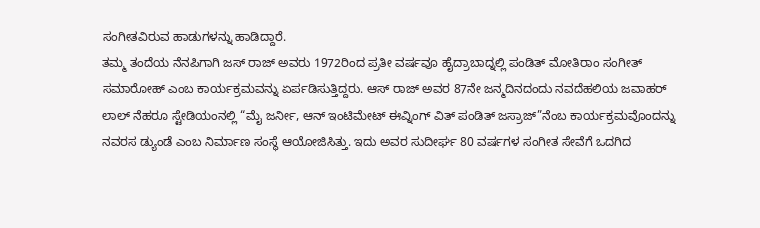ಸಂಗೀತವಿರುವ ಹಾಡುಗಳನ್ನು ಹಾಡಿದ್ದಾರೆ.
ತಮ್ಮ ತಂದೆಯ ನೆನಪಿಗಾಗಿ ಜಸ್ ರಾಜ್ ಅವರು 1972ರಿಂದ ಪ್ರತೀ ವರ್ಷವೂ ಹೈದ್ರಾಬಾದ್ನಲ್ಲಿ ಪಂಡಿತ್ ಮೋತಿರಾಂ ಸಂಗೀತ್ ಸಮಾರೋಹ್ ಎಂಬ ಕಾರ್ಯಕ್ರಮವನ್ನು ಏರ್ಪಡಿಸುತ್ತಿದ್ದರು. ಆಸ್ ರಾಜ್ ಅವರ 87ನೇ ಜನ್ಮದಿನದಂದು ನವದೆಹಲಿಯ ಜವಾಹರ್ ಲಾಲ್ ನೆಹರೂ ಸ್ಟೇಡಿಯಂನಲ್ಲಿ “ಮೈ ಜರ್ನೀ, ಆನ್ ಇಂಟಿಮೇಟ್ ಈವ್ನಿಂಗ್ ವಿತ್ ಪಂಡಿತ್ ಜಸ್ರಾಜ್”ನೆಂಬ ಕಾರ್ಯಕ್ರಮವೊಂದನ್ನು ನವರಸ ಡ್ಯುಂಡೆ ಎಂಬ ನಿರ್ಮಾಣ ಸಂಸ್ಥೆ ಆಯೋಜಿಸಿತ್ತು. ಇದು ಅವರ ಸುದೀರ್ಘ 80 ವರ್ಷಗಳ ಸಂಗೀತ ಸೇವೆಗೆ ಒದಗಿದ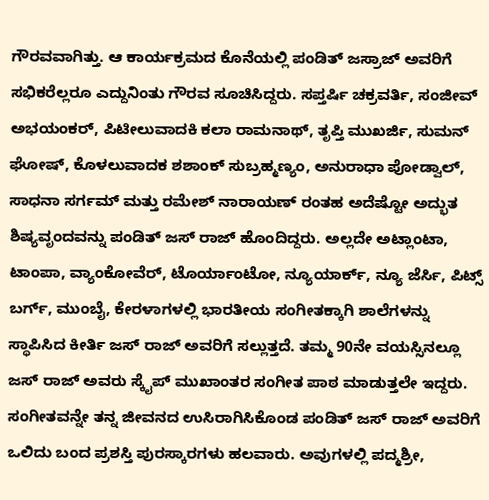ಗೌರವವಾಗಿತ್ತು. ಆ ಕಾರ್ಯಕ್ರಮದ ಕೊನೆಯಲ್ಲಿ ಪಂಡಿತ್ ಜಸ್ರಾಜ್ ಅವರಿಗೆ ಸಭಿಕರೆಲ್ಲರೂ ಎದ್ದುನಿಂತು ಗೌರವ ಸೂಚಿಸಿದ್ದರು. ಸಪ್ತರ್ಷಿ ಚಕ್ರವರ್ತಿ, ಸಂಜೀವ್ ಅಭಯಂಕರ್, ಪಿಟೀಲುವಾದಕಿ ಕಲಾ ರಾಮನಾಥ್, ತೃಪ್ತಿ ಮುಖರ್ಜಿ, ಸುಮನ್ ಘೋಷ್, ಕೊಳಲುವಾದಕ ಶಶಾಂಕ್ ಸುಬ್ರಹ್ಮಣ್ಯಂ, ಅನುರಾಧಾ ಪೋಡ್ವಾಲ್, ಸಾಧನಾ ಸರ್ಗಮ್ ಮತ್ತು ರಮೇಶ್ ನಾರಾಯಣ್ ರಂತಹ ಅದೆಷ್ಟೋ ಅದ್ಭುತ ಶಿಷ್ಯವೃಂದವನ್ನು ಪಂಡಿತ್ ಜಸ್ ರಾಜ್ ಹೊಂದಿದ್ದರು. ಅಲ್ಲದೇ ಅಟ್ಲಾಂಟಾ, ಟಾಂಪಾ, ವ್ಯಾಂಕೋವೆರ್, ಟೊರ್ಯಾಂಟೋ, ನ್ಯೂಯಾರ್ಕ್, ನ್ಯೂ ಜೆರ್ಸಿ, ಪಿಟ್ಸ್ ಬರ್ಗ್, ಮುಂಬೈ, ಕೇರಳಾಗಳಲ್ಲಿ ಭಾರತೀಯ ಸಂಗೀತಕ್ಕಾಗಿ ಶಾಲೆಗಳನ್ನು ಸ್ಥಾಪಿಸಿದ ಕೀರ್ತಿ ಜಸ್ ರಾಜ್ ಅವರಿಗೆ ಸಲ್ಲುತ್ತದೆ. ತಮ್ಮ 90ನೇ ವಯಸ್ಸಿನಲ್ಲೂ ಜಸ್ ರಾಜ್ ಅವರು ಸ್ಕೈಪ್ ಮುಖಾಂತರ ಸಂಗೀತ ಪಾಠ ಮಾಡುತ್ತಲೇ ಇದ್ದರು.
ಸಂಗೀತವನ್ನೇ ತನ್ನ ಜೀವನದ ಉಸಿರಾಗಿಸಿಕೊಂಡ ಪಂಡಿತ್ ಜಸ್ ರಾಜ್ ಅವರಿಗೆ ಒಲಿದು ಬಂದ ಪ್ರಶಸ್ತಿ ಪುರಸ್ಕಾರಗಳು ಹಲವಾರು. ಅವುಗಳಲ್ಲಿ ಪದ್ಮಶ್ರೀ,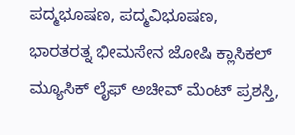ಪದ್ಮಭೂಷಣ, ಪದ್ಮವಿಭೂಷಣ, ಭಾರತರತ್ನ ಭೀಮಸೇನ ಜೋಷಿ ಕ್ಲಾಸಿಕಲ್ ಮ್ಯೂಸಿಕ್ ಲೈಫ್ ಅಚೀವ್ ಮೆಂಟ್ ಪ್ರಶಸ್ತಿ,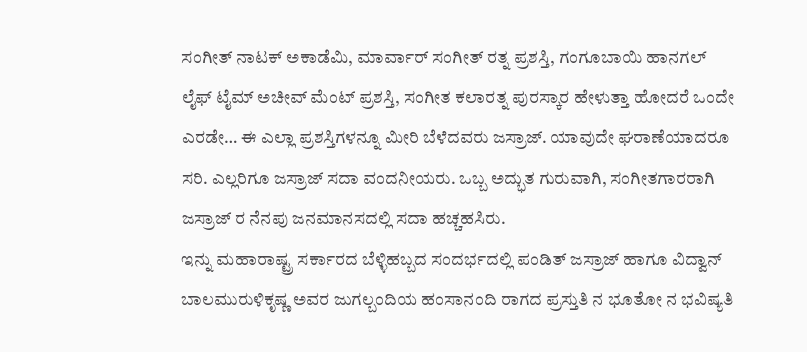ಸಂಗೀತ್ ನಾಟಕ್ ಅಕಾಡೆಮಿ, ಮಾರ್ವಾರ್ ಸಂಗೀತ್ ರತ್ನ ಪ್ರಶಸ್ತಿ, ಗಂಗೂಬಾಯಿ ಹಾನಗಲ್ ಲೈಫ್ ಟೈಮ್ ಅಚೀವ್ ಮೆಂಟ್ ಪ್ರಶಸ್ತಿ, ಸಂಗೀತ ಕಲಾರತ್ನ ಪುರಸ್ಕಾರ ಹೇಳುತ್ತಾ ಹೋದರೆ ಒಂದೇ ಎರಡೇ… ಈ ಎಲ್ಲಾ ಪ್ರಶಸ್ತಿಗಳನ್ನೂ ಮೀರಿ ಬೆಳೆದವರು ಜಸ್ರಾಜ್. ಯಾವುದೇ ಘರಾಣೆಯಾದರೂ ಸರಿ. ಎಲ್ಲರಿಗೂ ಜಸ್ರಾಜ್ ಸದಾ ವಂದನೀಯರು. ಒಬ್ಬ ಅದ್ಭುತ ಗುರುವಾಗಿ, ಸಂಗೀತಗಾರರಾಗಿ ಜಸ್ರಾಜ್ ರ ನೆನಪು ಜನಮಾನಸದಲ್ಲಿ ಸದಾ ಹಚ್ಚಹಸಿರು.
ಇನ್ನು ಮಹಾರಾಷ್ಟ್ರ ಸರ್ಕಾರದ ಬೆಳ್ಳಿಹಬ್ಬದ ಸಂದರ್ಭದಲ್ಲಿ ಪಂಡಿತ್ ಜಸ್ರಾಜ್ ಹಾಗೂ ವಿದ್ವಾನ್ ಬಾಲಮುರುಳಿಕೃಷ್ಣ ಅವರ ಜುಗಲ್ಬಂದಿಯ ಹಂಸಾನಂದಿ ರಾಗದ ಪ್ರಸ್ತುತಿ ನ ಭೂತೋ ನ ಭವಿಷ್ಯತಿ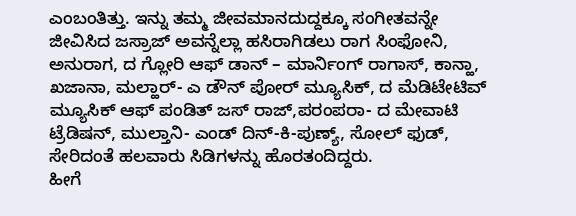ಎಂಬಂತಿತ್ತು. ಇನ್ನು ತಮ್ಮ ಜೀವಮಾನದುದ್ದಕ್ಕೂ ಸಂಗೀತವನ್ನೇ ಜೀವಿಸಿದ ಜಸ್ರಾಜ್ ಅವನ್ನೆಲ್ಲಾ ಹಸಿರಾಗಿಡಲು ರಾಗ ಸಿಂಫೋನಿ, ಅನುರಾಗ, ದ ಗ್ಲೋರಿ ಆಫ್ ಡಾನ್ – ಮಾರ್ನಿಂಗ್ ರಾಗಾಸ್, ಕಾನ್ಹಾ, ಖಜಾನಾ, ಮಲ್ಹಾರ್- ಎ ಡೌನ್ ಪೋರ್ ಮ್ಯೂಸಿಕ್, ದ ಮೆಡಿಟೇಟಿವ್ ಮ್ಯೂಸಿಕ್ ಆಫ್ ಪಂಡಿತ್ ಜಸ್ ರಾಜ್,ಪರಂಪರಾ- ದ ಮೇವಾಟಿ ಟ್ರೆಡಿಷನ್, ಮುಲ್ತಾನಿ- ಎಂಡ್ ದಿನ್-ಕಿ-ಪುಣ್ಯ್, ಸೋಲ್ ಫುಡ್, ಸೇರಿದಂತೆ ಹಲವಾರು ಸಿಡಿಗಳನ್ನು ಹೊರತಂದಿದ್ದರು.
ಹೀಗೆ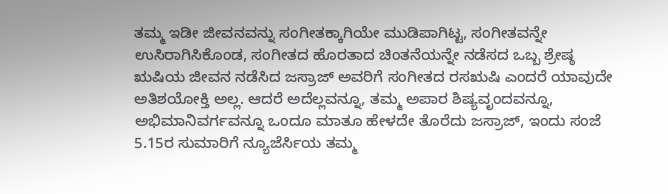ತಮ್ಮ ಇಡೀ ಜೀವನವನ್ನು ಸಂಗೀತಕ್ಕಾಗಿಯೇ ಮುಡಿಪಾಗಿಟ್ಟ, ಸಂಗೀತವನ್ನೇ ಉಸಿರಾಗಿಸಿಕೊಂಡ, ಸಂಗೀತದ ಹೊರತಾದ ಚಿಂತನೆಯನ್ನೇ ನಡೆಸದ ಒಬ್ಬ ಶ್ರೇಷ್ಠ ಋಷಿಯ ಜೀವನ ನಡೆಸಿದ ಜಸ್ರಾಜ್ ಅವರಿಗೆ ಸಂಗೀತದ ರಸಋಷಿ ಎಂದರೆ ಯಾವುದೇ ಅತಿಶಯೋಕ್ತಿ ಅಲ್ಲ. ಆದರೆ ಅದೆಲ್ಲವನ್ನೂ, ತಮ್ಮ ಅಪಾರ ಶಿಷ್ಯವೃಂದವನ್ನೂ, ಅಭಿಮಾನಿವರ್ಗವನ್ನೂ ಒಂದೂ ಮಾತೂ ಹೇಳದೇ ತೊರೆದು ಜಸ್ರಾಜ್, ಇಂದು ಸಂಜೆ 5.15ರ ಸುಮಾರಿಗೆ ನ್ಯೂಜೆರ್ಸಿಯ ತಮ್ಮ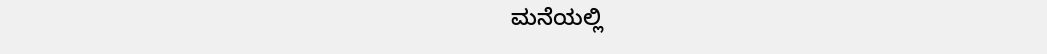ಮನೆಯಲ್ಲಿ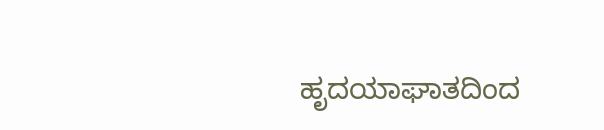ಹೃದಯಾಘಾತದಿಂದ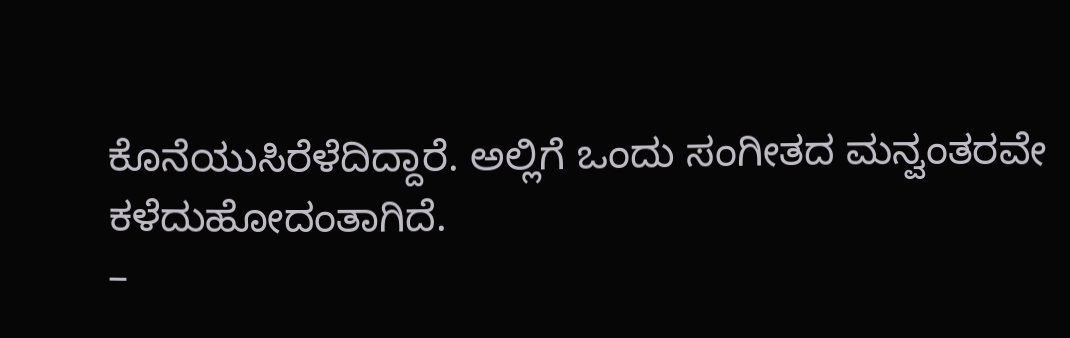ಕೊನೆಯುಸಿರೆಳೆದಿದ್ದಾರೆ. ಅಲ್ಲಿಗೆ ಒಂದು ಸಂಗೀತದ ಮನ್ವಂತರವೇ ಕಳೆದುಹೋದಂತಾಗಿದೆ.
–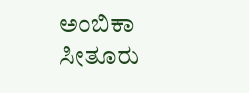ಅಂಬಿಕಾ ಸೀತೂರು